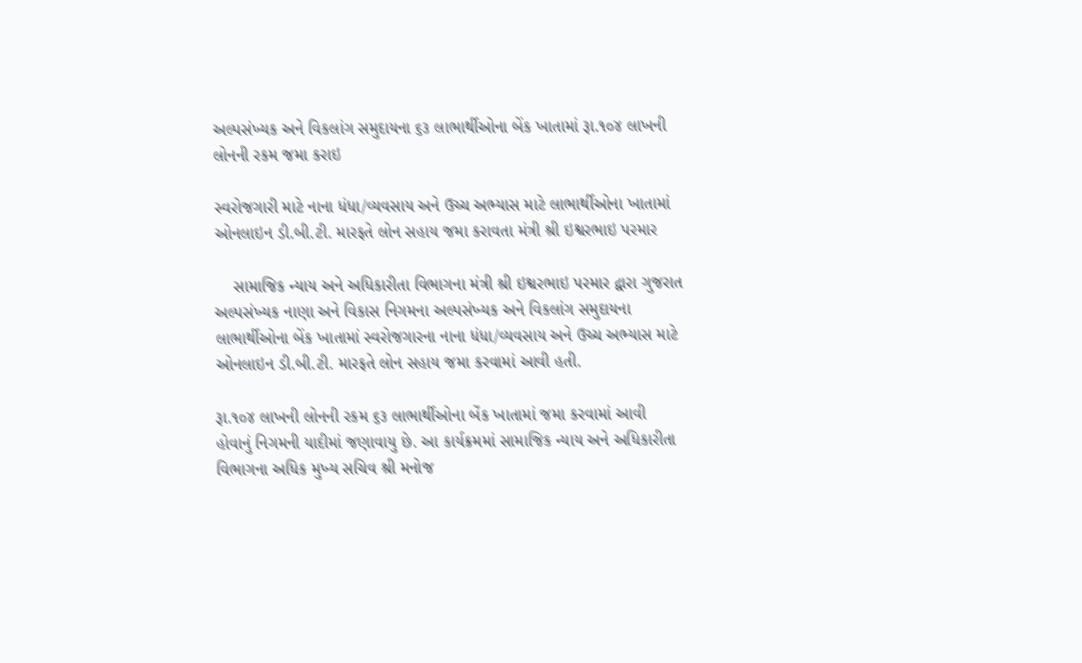અલ્પસંખ્યક અને વિકલાંગ સમુદાયના ૬૩ લાભાર્થીઓના બેંક ખાતામાં રૂા.૧૦૪ લાખની લોનની રકમ જમા કરાઇ

સ્વરોજગારી માટે નાના ધંધા/વ્યવસાય અને ઉચ્ચ અભ્યાસ માટે લાભાર્થીઓના ખાતામાં  ઓનલાઇન ડી.બી.ટી. મારફતે લોન સહાય જમા કરાવતા મંત્રી શ્રી ઇશ્વરભાઇ પરમાર

    સામાજિક ન્યાય અને અધિકારીતા વિભાગના મંત્રી શ્રી ઇશ્વરભાઇ પરમાર દ્વારા ગુજરાત અલ્પસંખ્યક નાણા અને વિકાસ નિગમના અલ્પસંખ્યક અને વિકલાંગ સમુદાયના લાભાર્થીઓના બેંક ખાતામાં સ્વરોજગારના નાના ધંધા/વ્યવસાય અને ઉચ્ચ અભ્યાસ માટે ઓનલાઇન ડી.બી.ટી. મારફતે લોન સહાય જમા કરવામાં આવી હતી.

રૂા.૧૦૪ લાખની લોનની રકમ ૬૩ લાભાર્થીઓના બેંક ખાતામાં જમા કરવામાં આવી હોવાનું નિગમની યાદીમાં જણાવાયુ છે. આ કાર્યક્રમમાં સામાજિક ન્યાય અને અધિકારીતા વિભાગના અધિક મુખ્ય સચિવ શ્રી મનોજ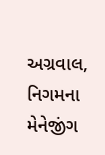અગ્રવાલ, નિગમના મેનેજીંગ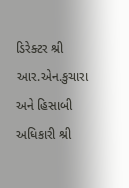ડિરેક્ટર શ્રી આર.એન.કુચારા અને હિસાબી અધિકારી શ્રી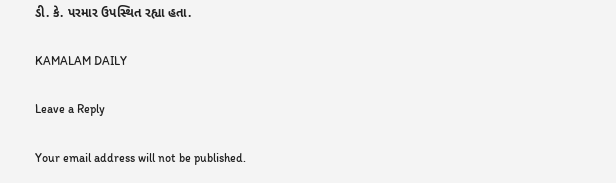ડી. કે. પરમાર ઉપસ્થિત રહ્યા હતા.

KAMALAM DAILY

Leave a Reply

Your email address will not be published.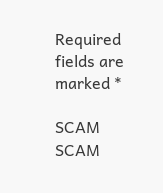Required fields are marked *

SCAM SCAM